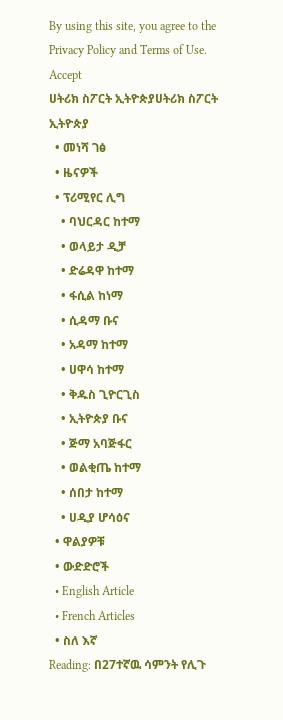By using this site, you agree to the Privacy Policy and Terms of Use.
Accept
ሀትሪክ ስፖርት ኢትዮጵያሀትሪክ ስፖርት ኢትዮጵያ
  • መነሻ ገፅ
  • ዜናዎች
  • ፕሪሚየር ሊግ
    • ባህርዳር ከተማ
    • ወላይታ ዲቻ
    • ድሬዳዋ ከተማ
    • ፋሲል ከነማ
    • ሲዳማ ቡና
    • አዳማ ከተማ
    • ሀዋሳ ከተማ
    • ቅዱስ ጊዮርጊስ
    • ኢትዮጵያ ቡና
    • ጅማ አባጅፋር
    • ወልቂጤ ከተማ
    • ሰበታ ከተማ
    • ሀዲያ ሆሳዕና
  • ዋልያዎቹ
  • ውድድሮች
  • English Article
  • French Articles
  • ስለ እኛ
Reading: በ27ተኛዉ ሳምንት የሊጉ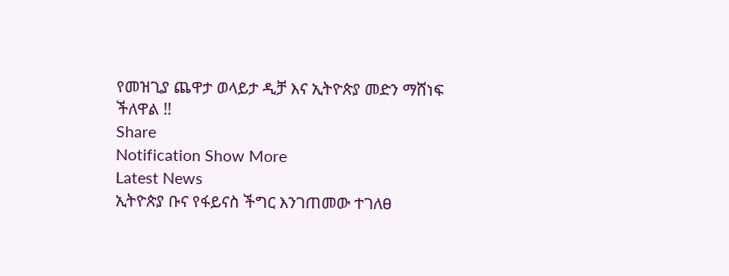የመዝጊያ ጨዋታ ወላይታ ዲቻ እና ኢትዮጵያ መድን ማሸነፍ ችለዋል !!
Share
Notification Show More
Latest News
ኢትዮጵያ ቡና የፋይናስ ችግር እንገጠመው ተገለፀ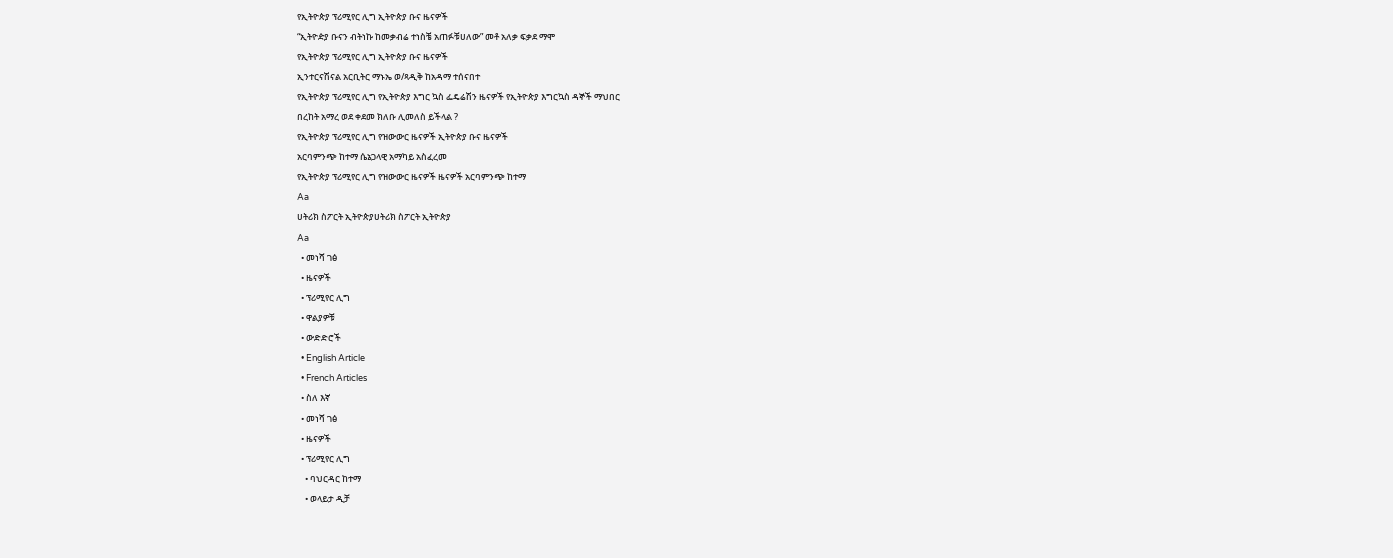የኢትዮጵያ ፕሪሚየር ሊግ ኢትዮጵያ ቡና ዜናዎች
“ኢትዮዽያ ቡናን ብትነኩ ከመቃብሬ ተነስቼ አጠፉቹሀለው” መቶ አለቃ ፍቃደ ማሞ
የኢትዮጵያ ፕሪሚየር ሊግ ኢትዮጵያ ቡና ዜናዎች
ኢንተርናሽናል አርቢትር ማኑኤ ወ/ጻዲቅ ከአዳማ ተሰናበተ
የኢትዮጵያ ፕሪሚየር ሊግ የኢትዮጵያ እግር ኳስ ፌዴሬሽን ዜናዎች የኢትዮጵያ እግርኳስ ዳኞች ማህበር
በረከት አማረ ወደ ቀደመ ክለቡ ሊመለስ ይችላል ?
የኢትዮጵያ ፕሪሚየር ሊግ የዝውውር ዜናዎች ኢትዮጵያ ቡና ዜናዎች
አርባምንጭ ከተማ ሴኔጋላዊ አማካይ አስፈረመ
የኢትዮጵያ ፕሪሚየር ሊግ የዝውውር ዜናዎች ዜናዎች አርባምንጭ ከተማ
Aa
ሀትሪክ ስፖርት ኢትዮጵያሀትሪክ ስፖርት ኢትዮጵያ
Aa
  • መነሻ ገፅ
  • ዜናዎች
  • ፕሪሚየር ሊግ
  • ዋልያዎቹ
  • ውድድሮች
  • English Article
  • French Articles
  • ስለ እኛ
  • መነሻ ገፅ
  • ዜናዎች
  • ፕሪሚየር ሊግ
    • ባህርዳር ከተማ
    • ወላይታ ዲቻ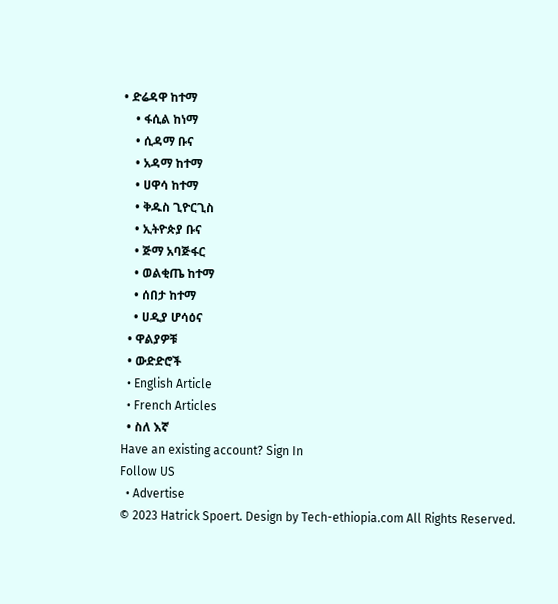• ድሬዳዋ ከተማ
    • ፋሲል ከነማ
    • ሲዳማ ቡና
    • አዳማ ከተማ
    • ሀዋሳ ከተማ
    • ቅዱስ ጊዮርጊስ
    • ኢትዮጵያ ቡና
    • ጅማ አባጅፋር
    • ወልቂጤ ከተማ
    • ሰበታ ከተማ
    • ሀዲያ ሆሳዕና
  • ዋልያዎቹ
  • ውድድሮች
  • English Article
  • French Articles
  • ስለ እኛ
Have an existing account? Sign In
Follow US
  • Advertise
© 2023 Hatrick Spoert. Design by Tech-ethiopia.com All Rights Reserved.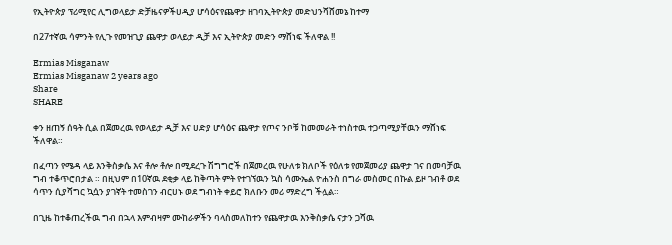የኢትዮጵያ ፕሪሚየር ሊግወላይታ ድቻዜናዎችሀዲያ ሆሳዕናየጨዋታ ዘገባኢትዮጵያ መድህንሻሸመኔ ከተማ

በ27ተኛዉ ሳምንት የሊጉ የመዝጊያ ጨዋታ ወላይታ ዲቻ እና ኢትዮጵያ መድን ማሸነፍ ችለዋል !!

Ermias Misganaw
Ermias Misganaw 2 years ago
Share
SHARE

ቀን ዘጠኝ ሰዓት ሲል በጀመረዉ የወላይታ ዲቻ እና ሀድያ ሆሳዕና ጨዋታ የጦና ንቦቹ ከመመራት ተነስተዉ ተጋጣሚያቸዉን ማሸነፍ ችለዋል።

በፈጣን የሜዳ ላይ እንቅስቃሴ እና ቶሎ ቶሎ በሚደረጉ ሽግግሮች በጀመረዉ የሁለቱ ክለቦች የዕለቱ የመጀመሪያ ጨዋታ ገና በመባቻዉ ግብ ተቆጥሮበታል ። በዚህም በ10ኛዉ ደቂቃ ላይ ከቅጣት ምት የተገኘዉን ኳስ ሳሙኤል ዮሐንስ በግራ መስመር በኩል ይዞ ገብቶ ወደ ሳጥን ሲያሻግር ኳሷን ያገኛት ተመስገን ብርሀኑ ወደ ግብነት ቀይሮ ክለቡን መሪ ማድረግ ችሏል።

በጊዜ ከተቆጠረችዉ ግብ በኋላ እምብዛም ሙከራዎችን ባላስመለከተን የጨዋታዉ እንቅስቃሴ ናታን ጋሻዉ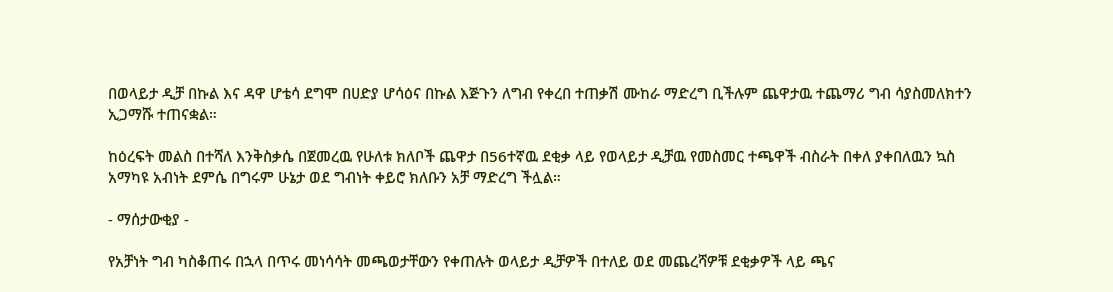በወላይታ ዲቻ በኩል እና ዳዋ ሆቴሳ ደግሞ በሀድያ ሆሳዕና በኩል እጅጉን ለግብ የቀረበ ተጠቃሽ ሙከራ ማድረግ ቢችሉም ጨዋታዉ ተጨማሪ ግብ ሳያስመለክተን ኢጋማሹ ተጠናቋል።

ከዕረፍት መልስ በተሻለ እንቅስቃሴ በጀመረዉ የሁለቱ ክለቦች ጨዋታ በ56ተኛዉ ደቂቃ ላይ የወላይታ ዲቻዉ የመስመር ተጫዋች ብስራት በቀለ ያቀበለዉን ኳስ አማካዩ አብነት ደምሴ በግሩም ሁኔታ ወደ ግብነት ቀይሮ ክለቡን አቻ ማድረግ ችሏል።

- ማሰታውቂያ -

የአቻነት ግብ ካስቆጠሩ በኋላ በጥሩ መነሳሳት መጫወታቸውን የቀጠሉት ወላይታ ዲቻዎች በተለይ ወደ መጨረሻዎቹ ደቂቃዎች ላይ ጫና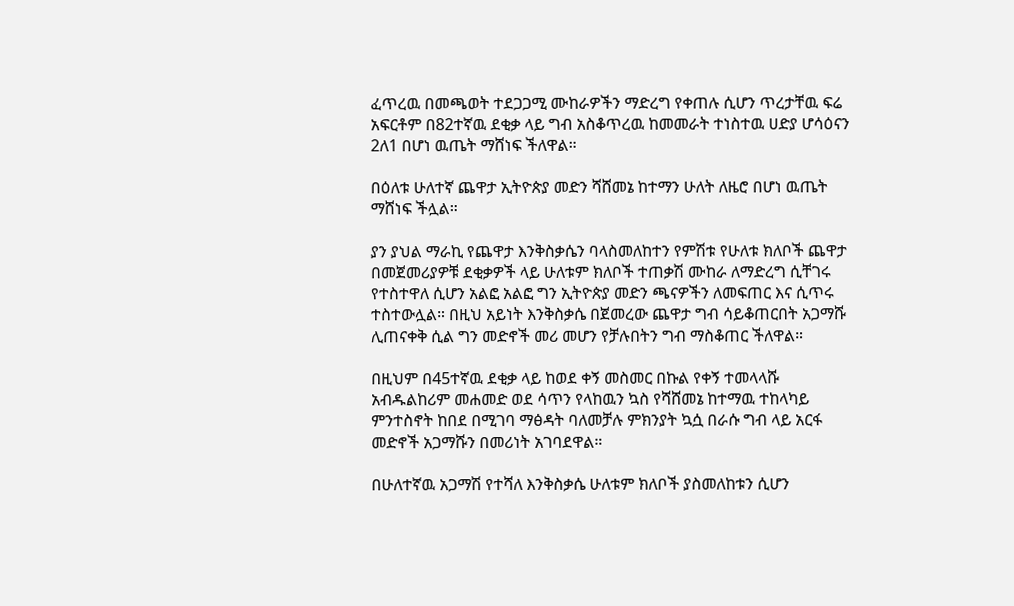ፈጥረዉ በመጫወት ተደጋጋሚ ሙከራዎችን ማድረግ የቀጠሉ ሲሆን ጥረታቸዉ ፍሬ አፍርቶም በ82ተኛዉ ደቂቃ ላይ ግብ አስቆጥረዉ ከመመራት ተነስተዉ ሀድያ ሆሳዕናን 2ለ1 በሆነ ዉጤት ማሸነፍ ችለዋል።

በዕለቱ ሁለተኛ ጨዋታ ኢትዮጵያ መድን ሻሸመኔ ከተማን ሁለት ለዜሮ በሆነ ዉጤት ማሸነፍ ችሏል።

ያን ያህል ማራኪ የጨዋታ እንቅስቃሴን ባላስመለከተን የምሽቱ የሁለቱ ክለቦች ጨዋታ በመጀመሪያዎቹ ደቂቃዎች ላይ ሁለቱም ክለቦች ተጠቃሽ ሙከራ ለማድረግ ሲቸገሩ የተስተዋለ ሲሆን አልፎ አልፎ ግን ኢትዮጵያ መድን ጫናዎችን ለመፍጠር እና ሲጥሩ ተስተውሏል። በዚህ አይነት እንቅስቃሴ በጀመረው ጨዋታ ግብ ሳይቆጠርበት አጋማሹ ሊጠናቀቅ ሲል ግን መድኖች መሪ መሆን የቻሉበትን ግብ ማስቆጠር ችለዋል።

በዚህም በ45ተኛዉ ደቂቃ ላይ ከወደ ቀኝ መስመር በኩል የቀኝ ተመላላሹ አብዱልከሪም መሐመድ ወደ ሳጥን የላከዉን ኳስ የሻሸመኔ ከተማዉ ተከላካይ ምንተስኖት ከበደ በሚገባ ማፅዳት ባለመቻሉ ምክንያት ኳሷ በራሱ ግብ ላይ አርፋ መድኖች አጋማሹን በመሪነት አገባደዋል።

በሁለተኛዉ አጋማሽ የተሻለ እንቅስቃሴ ሁለቱም ክለቦች ያስመለከቱን ሲሆን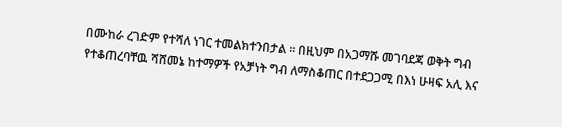በሙከራ ረገድም የተሻለ ነገር ተመልክተንበታል ። በዚህም በአጋማሹ መገባደጃ ወቅት ግብ የተቆጠረባቸዉ ሻሸመኔ ከተማዎች የአቻነት ግብ ለማስቆጠር በተደጋጋሚ በእነ ሁዛፍ አሊ እና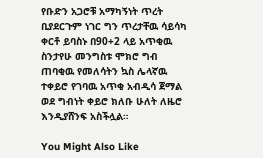የቡድን አጋሮቹ አማካኝነት ጥረት ቢያደርጉም ነገር ግን ጥረታቸዉ ሳይሳካ ቀርቶ ይባስኑ በ90+2 ላይ አጥቂዉ ስንታየሁ መንግስቱ ሞክሮ ግብ ጠባቂዉ የመለሳትን ኳስ ሌላኛዉ ተቀይሮ የገባዉ አጥቂ አብዲሳ ጀማል ወደ ግብነት ቀይሮ ክለቡ ሁለት ለዜሮ እንዲያሸንፍ አስችሏል።

You Might Also Like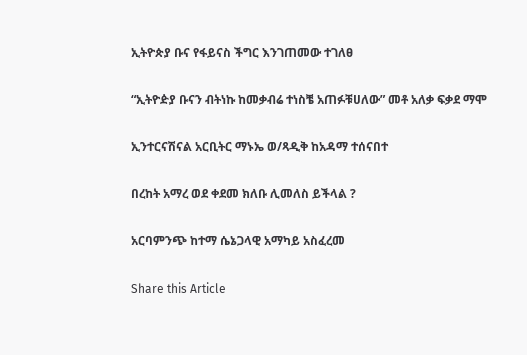ኢትዮጵያ ቡና የፋይናስ ችግር እንገጠመው ተገለፀ

“ኢትዮዽያ ቡናን ብትነኩ ከመቃብሬ ተነስቼ አጠፉቹሀለው” መቶ አለቃ ፍቃደ ማሞ

ኢንተርናሽናል አርቢትር ማኑኤ ወ/ጻዲቅ ከአዳማ ተሰናበተ

በረከት አማረ ወደ ቀደመ ክለቡ ሊመለስ ይችላል ?

አርባምንጭ ከተማ ሴኔጋላዊ አማካይ አስፈረመ

Share this Article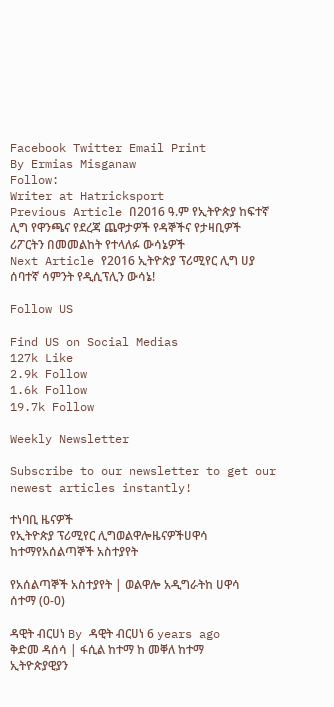Facebook Twitter Email Print
By Ermias Misganaw
Follow:
Writer at Hatricksport
Previous Article በ2016 ዓ.ም የኢትዮጵያ ከፍተኛ ሊግ የዋንጫና የደረጃ ጨዋታዎች የዳኞችና የታዛቢዎች ሪፖርትን በመመልከት የተላለፉ ውሳኔዎች
Next Article የ2016 ኢትዮጵያ ፕሪሚየር ሊግ ሀያ ሰባተኛ ሳምንት የዲሲፕሊን ውሳኔ!

Follow US

Find US on Social Medias
127k Like
2.9k Follow
1.6k Follow
19.7k Follow

Weekly Newsletter

Subscribe to our newsletter to get our newest articles instantly!

ተነባቢ ዜናዎች
የኢትዮጵያ ፕሪሚየር ሊግወልዋሎዜናዎችሀዋሳ ከተማየአሰልጣኞች አስተያየት

የአሰልጣኞች አስተያየት | ወልዋሎ አዲግራትከ ሀዋሳ ሰተማ (0-0)

ዳዊት ብርሀነ By ዳዊት ብርሀነ 6 years ago
ቅድመ ዳሰሳ | ፋሲል ከተማ ከ መቐለ ከተማ
ኢትዮጵያዊያን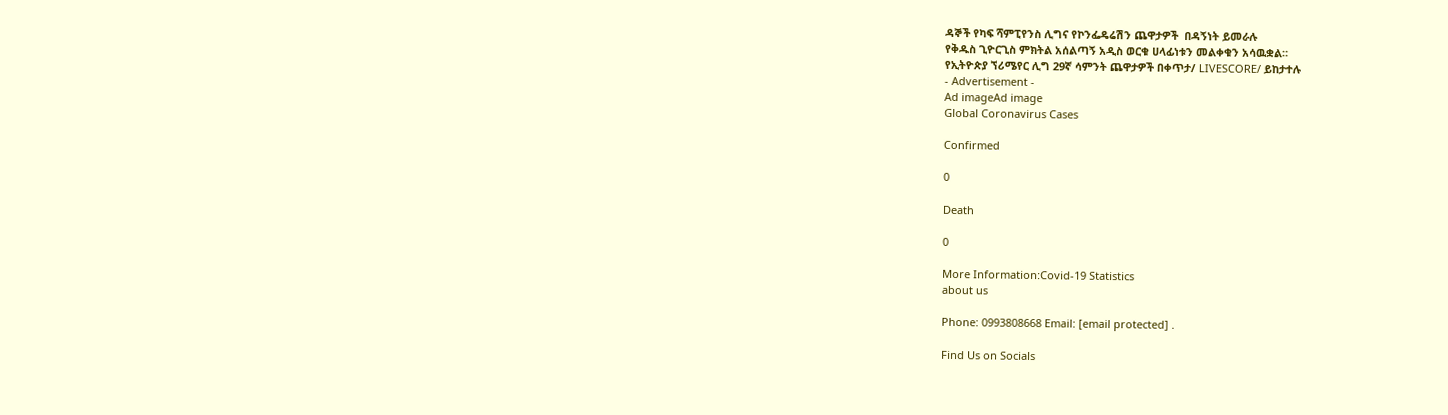ዳኞች የካፍ ሻምፒየንስ ሊግና የኮንፌዴሬሽን ጨዋታዎች  በዳኝነት ይመራሉ
የቅዱስ ጊዮርጊስ ምክትል አሰልጣኝ አዲስ ወርቁ ሀላፊነቱን መልቀቁን አሳዉቋል።
የኢትዮጵያ ኘሪሜየር ሊግ 29ኛ ሳምንት ጨዋታዎች በቀጥታ/ LIVESCORE/ ይከታተሉ
- Advertisement -
Ad imageAd image
Global Coronavirus Cases

Confirmed

0

Death

0

More Information:Covid-19 Statistics
about us

Phone: 0993808668 Email: [email protected] .

Find Us on Socials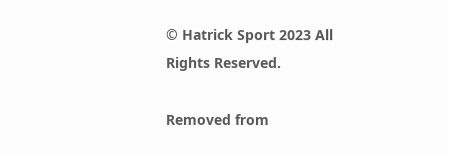© Hatrick Sport 2023 All Rights Reserved.

Removed from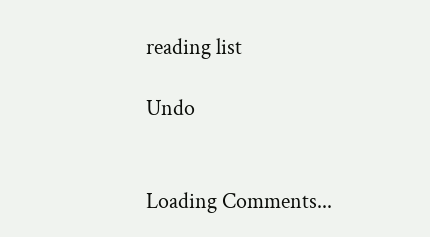reading list

Undo


Loading Comments...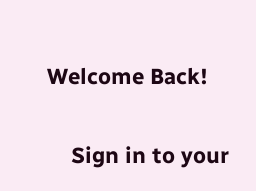Welcome Back!

    Sign in to your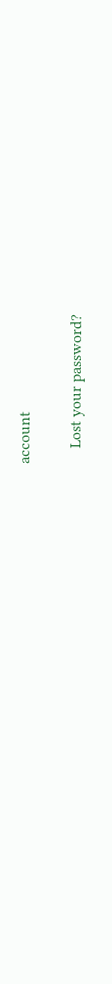account

    Lost your password?